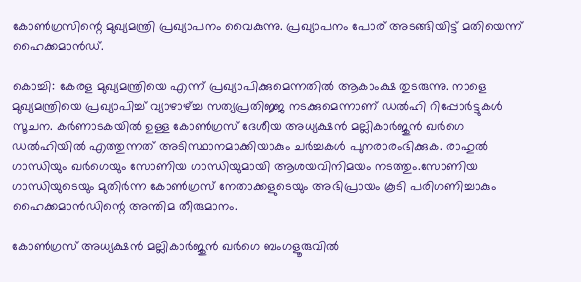കോൺഗ്രസിന്റെ മുഖ്യമന്ത്രി പ്രഖ്യാപനം വൈകുന്നു. പ്രഖ്യാപനം പോര് അടങ്ങിയിട്ട് മതിയെന്ന് ഹൈക്കമാന്‍ഡ്.

കൊച്ചി: കേരള മുഖ്യമന്ത്രിയെ എന്ന് പ്രഖ്യാപിക്കുമെന്നതിൽ ആകാംക്ഷ തുടരുന്നു. നാളെ മുഖ്യമന്ത്രിയെ പ്രഖ്യാപിച്ച് വ്യാഴാഴ്ച്ച സത്യപ്രതിജ്ജ നടക്കുമെന്നാണ് ഡൽഹി റിപ്പോർട്ടുകൾ സൂചന. കര്‍ണാടകയില്‍ ഉള്ള കോണ്‍ഗ്രസ് ദേശീയ അധ്യക്ഷന്‍ മല്ലികാര്‍ജുന്‍ ഖര്‍ഗെ ഡല്‍ഹിയില്‍ എത്തുന്നത് അടിസ്ഥാനമാക്കിയാകും ചര്‍ച്ചകള്‍ പുനരാരംഭിക്കുക. രാഹുല്‍ ഗാന്ധിയും ഖര്‍ഗെയും സോണിയ ഗാന്ധിയുമായി ആശയവിനിമയം നടത്തും.സോണിയ ഗാന്ധിയുടെയും മുതിർന്ന കോൺഗ്രസ് നേതാക്കളുടെയും അഭിപ്രായം കൂടി പരിഗണിച്ചാകും ഹൈക്കമാൻഡിന്റെ അന്തിമ തീരുമാനം.

കോൺഗ്രസ് അധ്യക്ഷൻ മല്ലികാർജുൻ ഖർഗെ ബംഗളൂരുവിൽ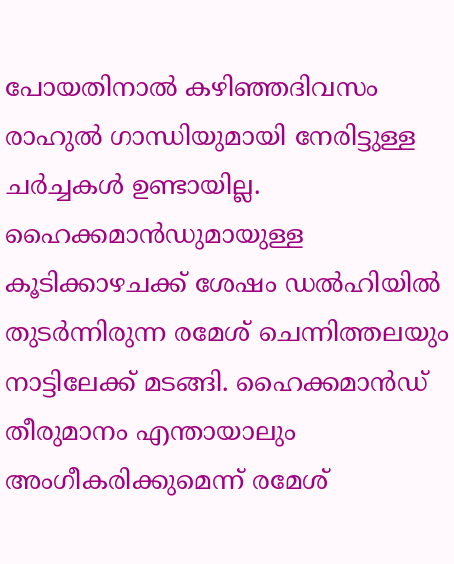പോയതിനാൽ കഴിഞ്ഞദിവസം രാഹുൽ ഗാന്ധിയുമായി നേരിട്ടുള്ള ചർച്ചകൾ ഉണ്ടായില്ല. ഹൈക്കമാൻഡുമായുള്ള കൂടിക്കാഴചക്ക് ശേഷം ഡൽഹിയിൽ തുടർന്നിരുന്ന രമേശ് ചെന്നിത്തലയും നാട്ടിലേക്ക് മടങ്ങി. ഹൈക്കമാൻഡ് തീരുമാനം എന്തായാലും അംഗീകരിക്കുമെന്ന് രമേശ്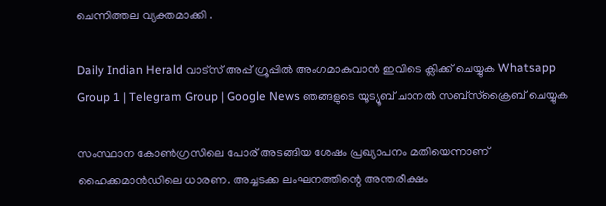ചെന്നിത്തല വ്യക്തമാക്കി .

Daily Indian Herald വാട്സ് അപ്പ് ഗ്രൂപ്പിൽ അംഗമാകുവാൻ ഇവിടെ ക്ലിക്ക് ചെയ്യുക Whatsapp Group 1 | Telegram Group | Google News ഞങ്ങളുടെ യൂട്യൂബ് ചാനൽ സബ്സ്ക്രൈബ് ചെയ്യുക

സംസ്ഥാന കോണ്‍ഗ്രസിലെ പോര് അടങ്ങിയ ശേഷം പ്രഖ്യാപനം മതിയെന്നാണ് ഹൈക്കമാന്‍ഡിലെ ധാരണ. അച്ചടക്ക ലംഘനത്തിന്റെ അന്തരീക്ഷം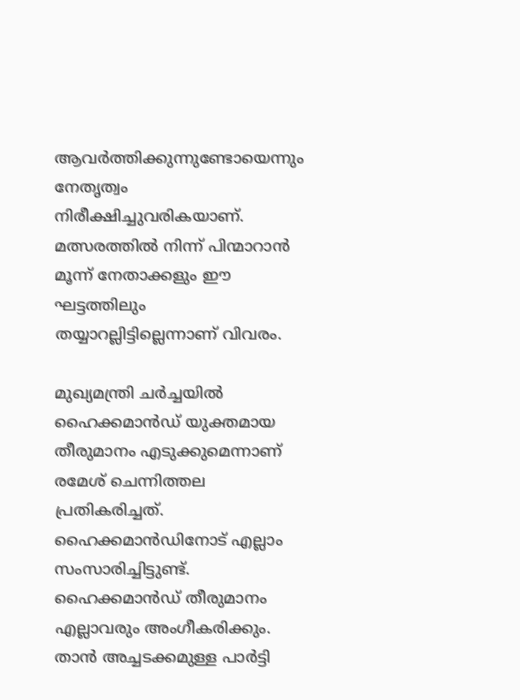ആവര്‍ത്തിക്കുന്നുണ്ടോയെന്നും നേതൃത്വം നിരീക്ഷിച്ചുവരികയാണ്. മത്സരത്തില്‍ നിന്ന് പിന്മാറാന്‍ മൂന്ന് നേതാക്കളും ഈ ഘട്ടത്തിലും തയ്യാറല്ലിട്ടില്ലെന്നാണ് വിവരം.

മുഖ്യമന്ത്രി ചര്‍ച്ചയില്‍ ഹൈക്കമാന്‍ഡ് യുക്തമായ തീരുമാനം എടുക്കുമെന്നാണ് രമേശ് ചെന്നിത്തല പ്രതികരിച്ചത്. ഹൈക്കമാന്‍ഡിനോട് എല്ലാം സംസാരിച്ചിട്ടുണ്ട്. ഹൈക്കമാന്‍ഡ് തീരുമാനം എല്ലാവരും അംഗീകരിക്കും. താന്‍ അച്ചടക്കമുള്ള പാര്‍ട്ടി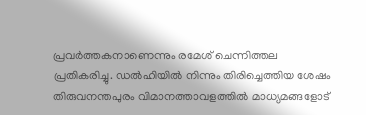പ്രവര്‍ത്തകനാണെന്നും രമേശ് ചെന്നിത്തല പ്രതികരിച്ചു. ഡല്‍ഹിയില്‍ നിന്നും തിരിച്ചെത്തിയ ശേഷം തിരുവനന്തപുരം വിമാനത്താവളത്തില്‍ മാധ്യമങ്ങളോട്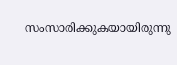സംസാരിക്കുകയായിരുന്നു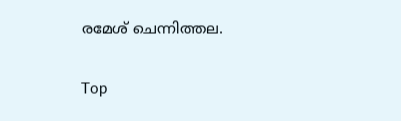രമേശ് ചെന്നിത്തല.

Top